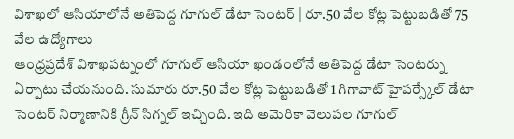విశాఖలో ఆసియాలోనే అతిపెద్ద గూగుల్ డేటా సెంటర్ | రూ.50 వేల కోట్ల పెట్టుబడితో 75 వేల ఉద్యోగాలు
ఆంధ్రప్రదేశ్ విశాఖపట్నంలో గూగుల్ ఆసియా ఖండంలోనే అతిపెద్ద డేటా సెంటర్ను ఏర్పాటు చేయనుంది. సుమారు రూ.50 వేల కోట్ల పెట్టుబడితో 1 గిగావాట్ హైపర్స్కేల్ డేటా సెంటర్ నిర్మాణానికి గ్రీన్ సిగ్నల్ ఇచ్చింది. ఇది అమెరికా వెలుపల గూగుల్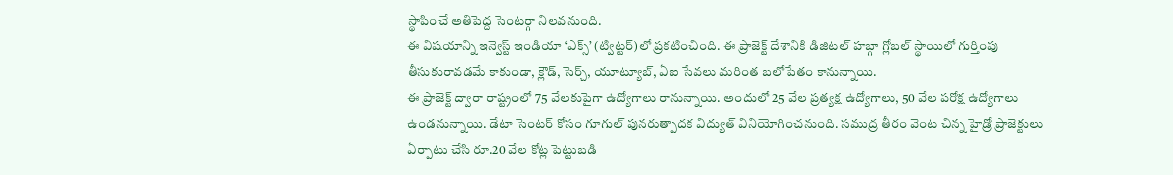స్థాపించే అతిపెద్ద సెంటర్గా నిలవనుంది.
ఈ విషయాన్ని ఇన్వెస్ట్ ఇండియా ‘ఎక్స్’ (ట్విట్టర్)లో ప్రకటించింది. ఈ ప్రాజెక్ట్ దేశానికి డిజిటల్ హబ్గా గ్లోబల్ స్థాయిలో గుర్తింపు తీసుకురావడమే కాకుండా, క్లౌడ్, సెర్చ్, యూట్యూబ్, ఏఐ సేవలు మరింత బలోపేతం కానున్నాయి.
ఈ ప్రాజెక్ట్ ద్వారా రాష్ట్రంలో 75 వేలకుపైగా ఉద్యోగాలు రానున్నాయి. అందులో 25 వేల ప్రత్యక్ష ఉద్యోగాలు, 50 వేల పరోక్ష ఉద్యోగాలు ఉండనున్నాయి. డేటా సెంటర్ కోసం గూగుల్ పునరుత్పాదక విద్యుత్ వినియోగించనుంది. సముద్ర తీరం వెంట చిన్న హైడ్రో ప్రాజెక్టులు ఏర్పాటు చేసి రూ.20 వేల కోట్ల పెట్టుబడి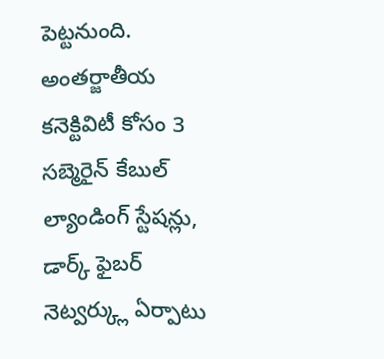పెట్టనుంది.
అంతర్జాతీయ కనెక్టివిటీ కోసం 3 సబ్మెరైన్ కేబుల్ ల్యాండింగ్ స్టేషన్లు, డార్క్ ఫైబర్ నెట్వర్క్లు ఏర్పాటు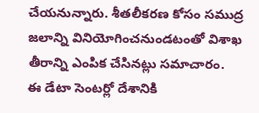చేయనున్నారు. శీతలీకరణ కోసం సముద్ర జలాన్ని వినియోగించనుండటంతో విశాఖ తీరాన్ని ఎంపిక చేసినట్లు సమాచారం.
ఈ డేటా సెంటర్లో దేశానికి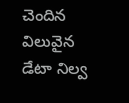చెందిన విలువైన డేటా నిల్వ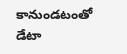కానుండటంతో డేటా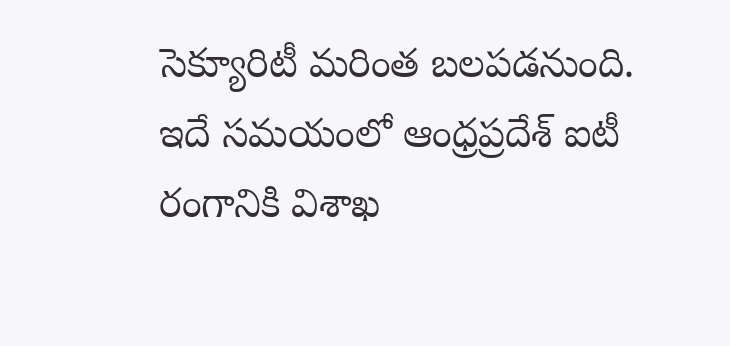సెక్యూరిటీ మరింత బలపడనుంది. ఇదే సమయంలో ఆంధ్రప్రదేశ్ ఐటీ రంగానికి విశాఖ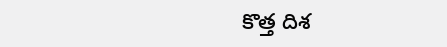కొత్త దిశ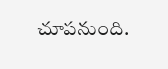చూపనుంది.